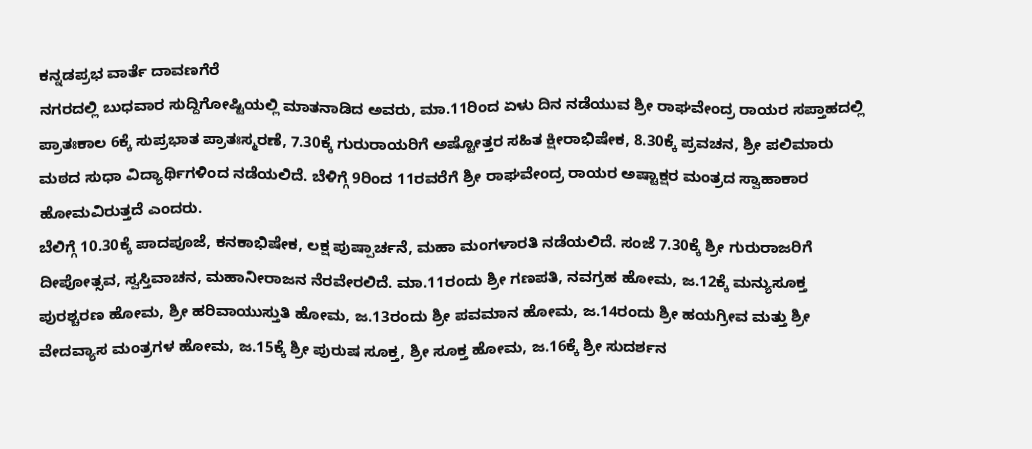ಕನ್ನಡಪ್ರಭ ವಾರ್ತೆ ದಾವಣಗೆರೆ
ನಗರದಲ್ಲಿ ಬುಧವಾರ ಸುದ್ದಿಗೋಷ್ಟಿಯಲ್ಲಿ ಮಾತನಾಡಿದ ಅವರು, ಮಾ.11ರಿಂದ ಏಳು ದಿನ ನಡೆಯುವ ಶ್ರೀ ರಾಘವೇಂದ್ರ ರಾಯರ ಸಪ್ತಾಹದಲ್ಲಿ ಪ್ರಾತಃಕಾಲ 6ಕ್ಕೆ ಸುಪ್ರಭಾತ ಪ್ರಾತಃಸ್ಮರಣೆ, 7.30ಕ್ಕೆ ಗುರುರಾಯರಿಗೆ ಅಷ್ಟೋತ್ತರ ಸಹಿತ ಕ್ಷೀರಾಭಿಷೇಕ, 8.30ಕ್ಕೆ ಪ್ರವಚನ, ಶ್ರೀ ಪಲಿಮಾರು ಮಠದ ಸುಧಾ ವಿದ್ಯಾರ್ಥಿಗಳಿಂದ ನಡೆಯಲಿದೆ. ಬೆಳಿಗ್ಗೆ 9ರಿಂದ 11ರವರೆಗೆ ಶ್ರೀ ರಾಘವೇಂದ್ರ ರಾಯರ ಅಷ್ಟಾಕ್ಷರ ಮಂತ್ರದ ಸ್ವಾಹಾಕಾರ ಹೋಮವಿರುತ್ತದೆ ಎಂದರು.
ಬೆಲಿಗ್ಗೆ 10.30ಕ್ಕೆ ಪಾದಪೂಜೆ, ಕನಕಾಭಿಷೇಕ, ಲಕ್ಷ ಪುಷ್ಪಾರ್ಚನೆ, ಮಹಾ ಮಂಗಳಾರತಿ ನಡೆಯಲಿದೆ. ಸಂಜೆ 7.30ಕ್ಕೆ ಶ್ರೀ ಗುರುರಾಜರಿಗೆ ದೀಪೋತ್ಸವ, ಸ್ವಸ್ತಿವಾಚನ, ಮಹಾನೀರಾಜನ ನೆರವೇರಲಿದೆ. ಮಾ.11ರಂದು ಶ್ರೀ ಗಣಪತಿ, ನವಗ್ರಹ ಹೋಮ, ಜ.12ಕ್ಕೆ ಮನ್ಯುಸೂಕ್ತ ಪುರಶ್ಚರಣ ಹೋಮ, ಶ್ರೀ ಹರಿವಾಯುಸ್ತುತಿ ಹೋಮ, ಜ.13ರಂದು ಶ್ರೀ ಪವಮಾನ ಹೋಮ, ಜ.14ರಂದು ಶ್ರೀ ಹಯಗ್ರೀವ ಮತ್ತು ಶ್ರೀ ವೇದವ್ಯಾಸ ಮಂತ್ರಗಳ ಹೋಮ, ಜ.15ಕ್ಕೆ ಶ್ರೀ ಪುರುಷ ಸೂಕ್ತ, ಶ್ರೀ ಸೂಕ್ತ ಹೋಮ, ಜ.16ಕ್ಕೆ ಶ್ರೀ ಸುದರ್ಶನ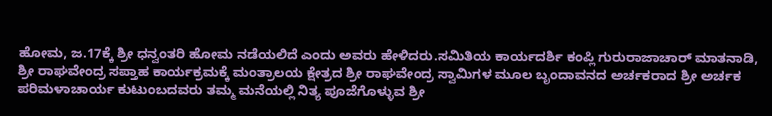ಹೋಮ, ಜ.17ಕ್ಕೆ ಶ್ರೀ ಧನ್ವಂತರಿ ಹೋಮ ನಡೆಯಲಿದೆ ಎಂದು ಅವರು ಹೇಳಿದರು.ಸಮಿತಿಯ ಕಾರ್ಯದರ್ಶಿ ಕಂಪ್ಲಿ ಗುರುರಾಜಾಚಾರ್ ಮಾತನಾಡಿ, ಶ್ರೀ ರಾಘವೇಂದ್ರ ಸಪ್ತಾಹ ಕಾರ್ಯಕ್ರಮಕ್ಕೆ ಮಂತ್ರಾಲಯ ಕ್ಷೇತ್ರದ ಶ್ರೀ ರಾಘವೇಂದ್ರ ಸ್ವಾಮಿಗಳ ಮೂಲ ಬೃಂದಾವನದ ಅರ್ಚಕರಾದ ಶ್ರೀ ಅರ್ಚಕ ಪರಿಮಳಾಚಾರ್ಯ ಕುಟುಂಬದವರು ತಮ್ಮ ಮನೆಯಲ್ಲಿ ನಿತ್ಯ ಪೂಜೆಗೊಳ್ಳುವ ಶ್ರೀ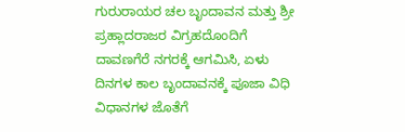ಗುರುರಾಯರ ಚಲ ಬೃಂದಾವನ ಮತ್ತು ಶ್ರೀ ಪ್ರಹ್ಲಾದರಾಜರ ವಿಗ್ರಹದೊಂದಿಗೆ ದಾವಣಗೆರೆ ನಗರಕ್ಕೆ ಆಗಮಿಸಿ, ಏಳು ದಿನಗಳ ಕಾಲ ಬೃಂದಾವನಕ್ಕೆ ಪೂಜಾ ವಿಧಿ ವಿಧಾನಗಳ ಜೊತೆಗೆ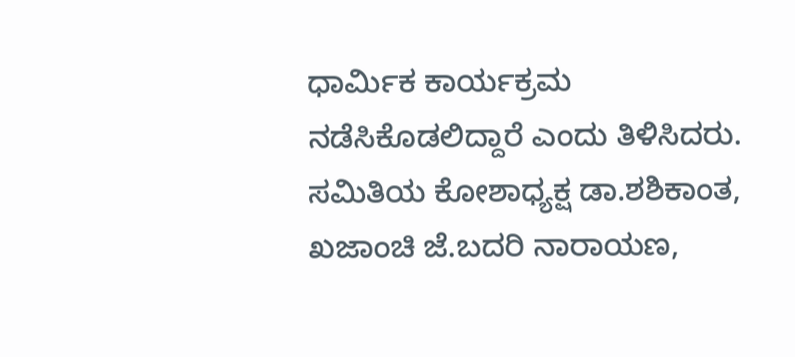ಧಾರ್ಮಿಕ ಕಾರ್ಯಕ್ರಮ ನಡೆಸಿಕೊಡಲಿದ್ದಾರೆ ಎಂದು ತಿಳಿಸಿದರು.
ಸಮಿತಿಯ ಕೋಶಾಧ್ಯಕ್ಷ ಡಾ.ಶಶಿಕಾಂತ, ಖಜಾಂಚಿ ಜೆ.ಬದರಿ ನಾರಾಯಣ,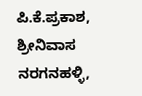ಪಿ.ಕೆ.ಪ್ರಕಾಶ, ಶ್ರೀನಿವಾಸ ನರಗನಹಳ್ಳಿ,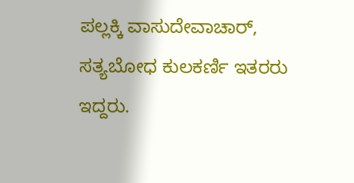ಪಲ್ಲಕ್ಕಿ ವಾಸುದೇವಾಚಾರ್, ಸತ್ಯಬೋಧ ಕುಲಕರ್ಣಿ ಇತರರು ಇದ್ದರು.